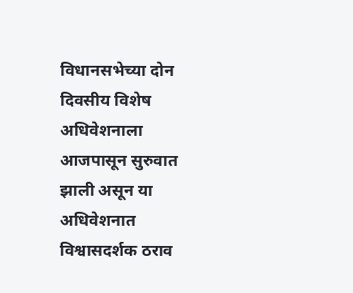विधानसभेच्या दोन दिवसीय विशेष अधिवेशनाला आजपासून सुरुवात झाली असून या अधिवेशनात विश्वासदर्शक ठराव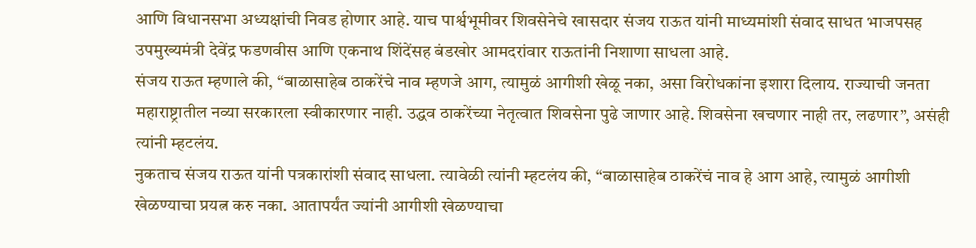आणि विधानसभा अध्यक्षांची निवड होणार आहे. याच पार्श्वभूमीवर शिवसेनेचे खासदार संजय राऊत यांनी माध्यमांशी संवाद साधत भाजपसह उपमुख्यमंत्री देवेंद्र फडणवीस आणि एकनाथ शिंदेंसह बंडखोर आमदरांवार राऊतांनी निशाणा साधला आहे.
संजय राऊत म्हणाले की, “बाळासाहेब ठाकरेंचे नाव म्हणजे आग, त्यामुळं आगीशी खेळू नका, असा विरोधकांना इशारा दिलाय. राज्याची जनता महाराष्ट्रातील नव्या सरकारला स्वीकारणार नाही. उद्धव ठाकरेंच्या नेतृत्वात शिवसेना पुढे जाणार आहे. शिवसेना खचणार नाही तर, लढणार”, असंही त्यांनी म्हटलंय.
नुकताच संजय राऊत यांनी पत्रकारांशी संवाद साधला. त्यावेळी त्यांनी म्हटलंय की, “बाळासाहेब ठाकरेंचं नाव हे आग आहे, त्यामुळं आगीशी खेळण्याचा प्रयत्न करु नका. आतापर्यंत ज्यांनी आगीशी खेळण्याचा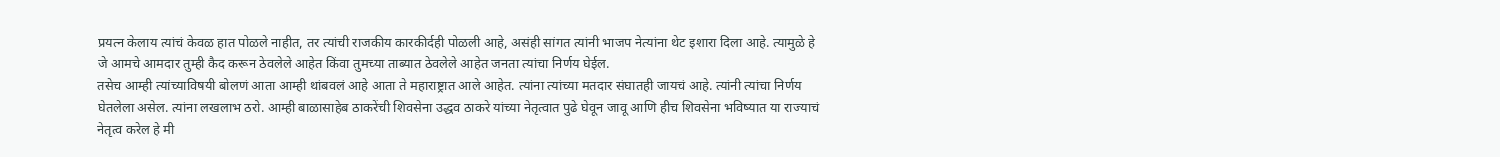प्रयत्न केलाय त्यांचं केवळ हात पोळले नाहीत, तर त्यांची राजकीय कारकीर्दही पोळली आहे, असंही सांगत त्यांनी भाजप नेत्यांना थेट इशारा दिला आहे. त्यामुळे हे जे आमचे आमदार तुम्ही कैद करून ठेवलेले आहेत किंवा तुमच्या ताब्यात ठेवलेले आहेत जनता त्यांचा निर्णय घेईल.
तसेच आम्ही त्यांच्याविषयी बोलणं आता आम्ही थांबवलं आहे आता ते महाराष्ट्रात आले आहेत. त्यांना त्यांच्या मतदार संघातही जायचं आहे. त्यांनी त्यांचा निर्णय घेतलेला असेल. त्यांना लखलाभ ठरो. आम्ही बाळासाहेब ठाकरेंची शिवसेना उद्धव ठाकरे यांच्या नेतृत्वात पुढे घेवून जावू आणि हीच शिवसेना भविष्यात या राज्याचं नेतृत्व करेल हे मी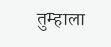तुम्हाला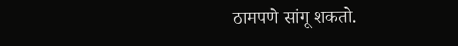ठामपणे सांगू शकतो.